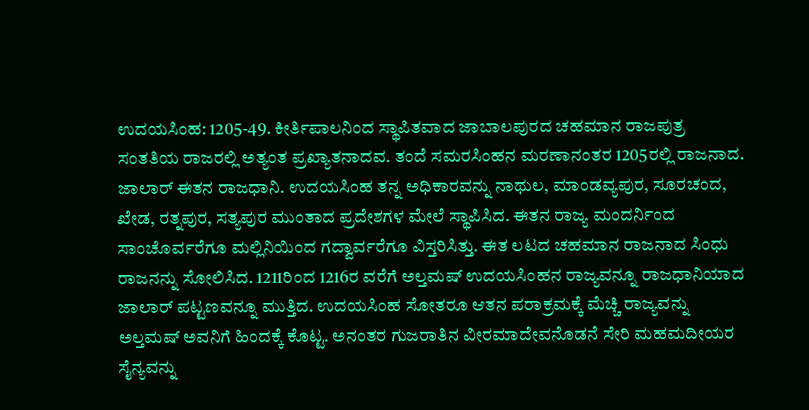ಉದಯಸಿಂಹ: 1205-49. ಕೀರ್ತಿಪಾಲನಿಂದ ಸ್ಥಾಪಿತವಾದ ಜಾಬಾಲಪುರದ ಚಹಮಾನ ರಾಜಪುತ್ರ ಸಂತತಿಯ ರಾಜರಲ್ಲಿ ಅತ್ಯಂತ ಪ್ರಖ್ಯಾತನಾದವ. ತಂದೆ ಸಮರಸಿಂಹನ ಮರಣಾನಂತರ 1205ರಲ್ಲಿ ರಾಜನಾದ. ಜಾಲಾರ್ ಈತನ ರಾಜಧಾನಿ. ಉದಯಸಿಂಹ ತನ್ನ ಅಧಿಕಾರವನ್ನು ನಾಥುಲ, ಮಾಂಡವ್ಯಪುರ, ಸೂರಚಂದ, ಖೇಡ, ರತ್ನಪುರ, ಸತ್ಯಪುರ ಮುಂತಾದ ಪ್ರದೇಶಗಳ ಮೇಲೆ ಸ್ಥಾಪಿಸಿದ. ಈತನ ರಾಜ್ಯ ಮಂದರ್ನಿಂದ ಸಾಂಚೊರ್ವರೆಗೂ ಮಲ್ಲಿನಿಯಿಂದ ಗದ್ವಾರ್ವರೆಗೂ ವಿಸ್ತರಿಸಿತ್ತು. ಈತ ಲಟದ ಚಹಮಾನ ರಾಜನಾದ ಸಿಂಧು ರಾಜನನ್ನು ಸೋಲಿಸಿದ. 1211ರಿಂದ 1216ರ ವರೆಗೆ ಅಲ್ತಮಷ್ ಉದಯಸಿಂಹನ ರಾಜ್ಯವನ್ನೂ ರಾಜಧಾನಿಯಾದ ಜಾಲಾರ್ ಪಟ್ಟಣವನ್ನೂ ಮುತ್ತಿದ. ಉದಯಸಿಂಹ ಸೋತರೂ ಆತನ ಪರಾಕ್ರಮಕ್ಕೆ ಮೆಚ್ಚಿ ರಾಜ್ಯವನ್ನು ಅಲ್ತಮಷ್ ಅವನಿಗೆ ಹಿಂದಕ್ಕೆ ಕೊಟ್ಟ. ಅನಂತರ ಗುಜರಾತಿನ ವೀರಮಾದೇವನೊಡನೆ ಸೇರಿ ಮಹಮದೀಯರ ಸೈನ್ಯವನ್ನು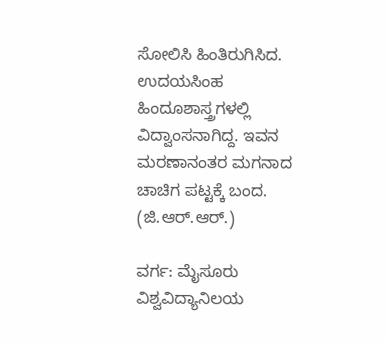ಸೋಲಿಸಿ ಹಿಂತಿರುಗಿಸಿದ. ಉದಯಸಿಂಹ ಹಿಂದೂಶಾಸ್ತ್ರಗಳಲ್ಲಿ ವಿದ್ವಾಂಸನಾಗಿದ್ದ. ಇವನ ಮರಣಾನಂತರ ಮಗನಾದ ಚಾಚಿಗ ಪಟ್ಟಕ್ಕೆ ಬಂದ. (ಜಿ.ಆರ್.ಆರ್.)

ವರ್ಗ: ಮೈಸೂರು ವಿಶ್ವವಿದ್ಯಾನಿಲಯ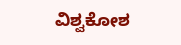ವಿಶ್ವಕೋಶ